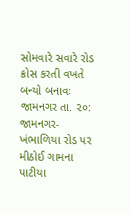સોમવારે સવારે રોડ ક્રોસ કરતી વખતે બન્યો બનાવઃ
જામનગર તા. ૨૦: જામનગર-ખંભાળિયા રોડ પર મીઠોઈ ગામના પાટીયા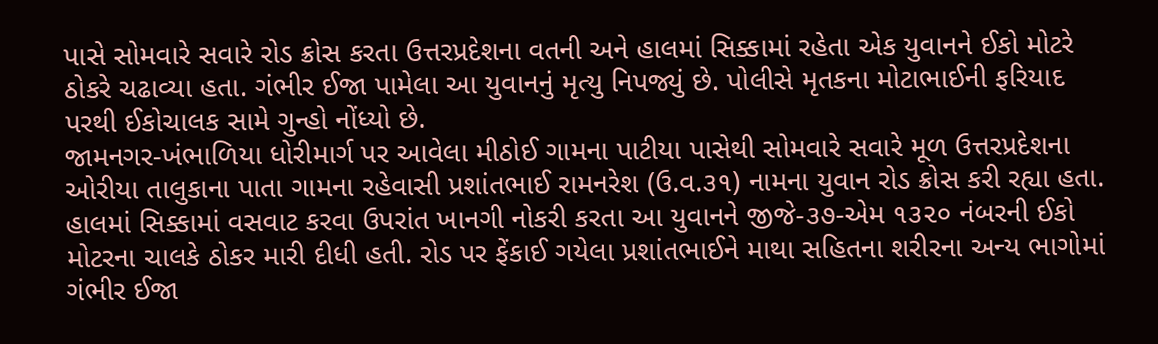પાસે સોમવારે સવારે રોડ ક્રોસ કરતા ઉત્તરપ્રદેશના વતની અને હાલમાં સિક્કામાં રહેતા એક યુવાનને ઈકો મોટરે ઠોકરે ચઢાવ્યા હતા. ગંભીર ઈજા પામેલા આ યુવાનનું મૃત્યુ નિપજ્યું છે. પોલીસે મૃતકના મોટાભાઈની ફરિયાદ પરથી ઈકોચાલક સામે ગુન્હો નોંધ્યો છે.
જામનગર-ખંભાળિયા ધોરીમાર્ગ પર આવેલા મીઠોઈ ગામના પાટીયા પાસેથી સોમવારે સવારે મૂળ ઉત્તરપ્રદેશના ઓરીયા તાલુકાના પાતા ગામના રહેવાસી પ્રશાંતભાઈ રામનરેશ (ઉ.વ.૩૧) નામના યુવાન રોડ ક્રોસ કરી રહ્યા હતા.
હાલમાં સિક્કામાં વસવાટ કરવા ઉપરાંત ખાનગી નોકરી કરતા આ યુવાનને જીજે-૩૭-એમ ૧૩૨૦ નંબરની ઈકો મોટરના ચાલકે ઠોકર મારી દીધી હતી. રોડ પર ફેંકાઈ ગયેલા પ્રશાંતભાઈને માથા સહિતના શરીરના અન્ય ભાગોમાં ગંભીર ઈજા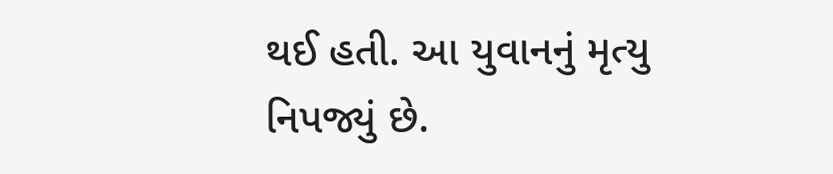થઈ હતી. આ યુવાનનું મૃત્યુ નિપજ્યું છે.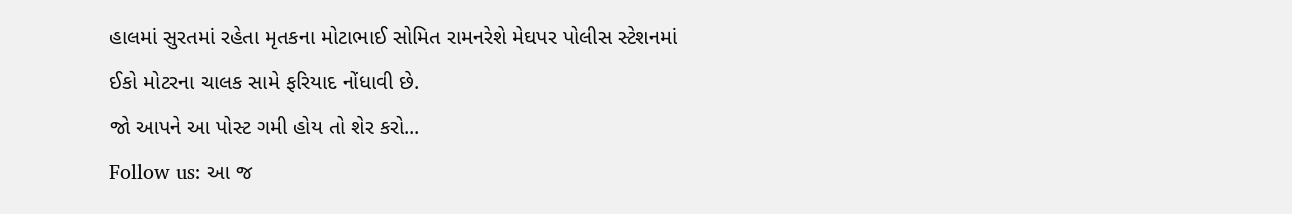હાલમાં સુરતમાં રહેતા મૃતકના મોટાભાઈ સોમિત રામનરેશે મેઘપર પોલીસ સ્ટેશનમાં ઈકો મોટરના ચાલક સામે ફરિયાદ નોંધાવી છે.
જો આપને આ પોસ્ટ ગમી હોય તો શેર કરો...
Follow us: આ જ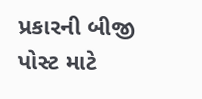પ્રકારની બીજી પોસ્ટ માટે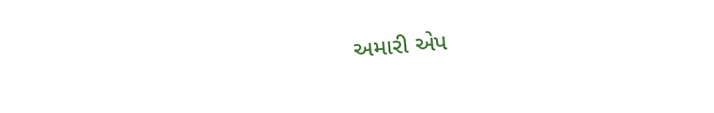અમારી એપ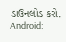ડાઉનલોડ કરો.
Android: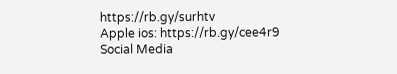https://rb.gy/surhtv
Apple ios: https://rb.gy/cee4r9
Social Media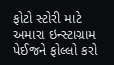ફોટો સ્ટોરી માટે અમારા ઇન્સ્ટાગ્રામ પેઈજને ફોલ્લો કરો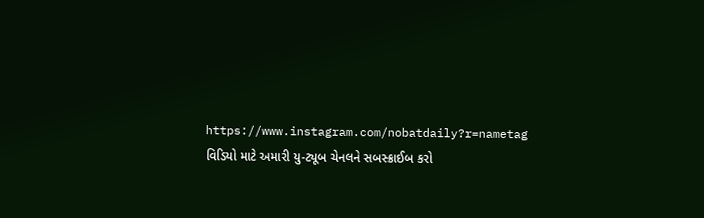https://www.instagram.com/nobatdaily?r=nametag
વિડિયો માટે અમારી યુ-ટ્યૂબ ચેનલને સબસ્ક્રાઈબ કરો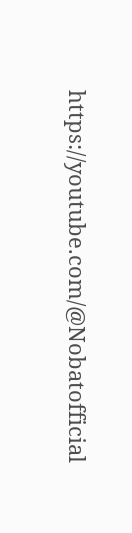https://youtube.com/@Nobatofficial